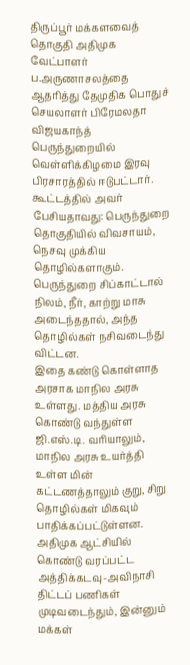திருப்பூர் மக்களவைத் தொகுதி அதிமுக வேட்பாளர் ப.அருணாசலத்தை ஆதரித்து தேமுதிக பொதுச் செயலாளர் பிரேமலதா விஜயகாந்த் பெருந்துறையில் வெள்ளிக்கிழமை இரவு பிரசாரத்தில் ஈடுபட்டார். கூட்டத்தில் அவர் பேசியதாவது: பெருந்துறை தொகுதியில் விவசாயம், நெசவு முக்கிய தொழில்களாகும். பெருந்துறை சிப்காட்டால் நிலம், நீர், காற்று மாசு அடைந்ததால், அந்த தொழில்கள் நசிவடைந்து விட்டன.
இதை கண்டு கொள்ளாத அரசாக மாநில அரசு உள்ளது. மத்திய அரசு கொண்டு வந்துள்ள ஜி.எஸ்.டி. வரியாலும், மாநில அரசு உயர்த்தி உள்ள மின் கட்டணத்தாலும் குறு, சிறு தொழில்கள் மிகவும் பாதிக்கப்பட்டுள்ளன. அதிமுக ஆட்சியில் கொண்டு வரப்பட்ட அத்திக்கடவு-அவிநாசி திட்டப் பணிகள் முடிவடைந்தும், இன்னும் மக்கள்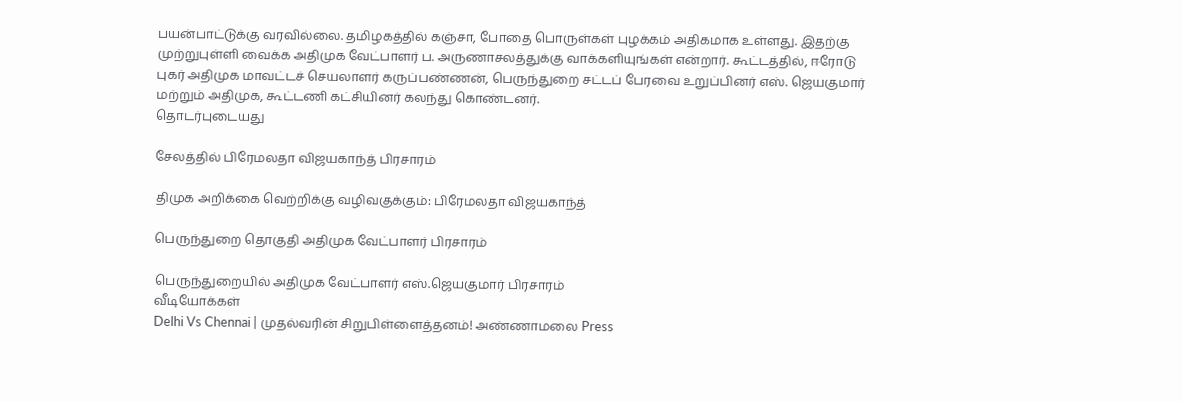பயன்பாட்டுக்கு வரவில்லை. தமிழகத்தில் கஞ்சா, போதை பொருள்கள் புழக்கம் அதிகமாக உள்ளது. இதற்கு முற்றுபுள்ளி வைக்க அதிமுக வேட்பாளர் ப. அருணாசலத்துக்கு வாக்களியுங்கள் என்றார். கூட்டத்தில், ஈரோடு புகர் அதிமுக மாவட்டச் செயலாளர் கருப்பண்ணன், பெருந்துறை சட்டப் பேரவை உறுப்பினர் எஸ். ஜெயகுமார் மற்றும் அதிமுக, கூட்டணி கட்சியினர் கலந்து கொண்டனர்.
தொடர்புடையது

சேலத்தில் பிரேமலதா விஜயகாந்த் பிரசாரம்

திமுக அறிக்கை வெற்றிக்கு வழிவகுக்கும்: பிரேமலதா விஜயகாந்த்

பெருந்துறை தொகுதி அதிமுக வேட்பாளர் பிரசாரம்

பெருந்துறையில் அதிமுக வேட்பாளர் எஸ்.ஜெயகுமார் பிரசாரம்
வீடியோக்கள்
Delhi Vs Chennai | முதல்வரின் சிறுபிள்ளைத்தனம்! அண்ணாமலை Press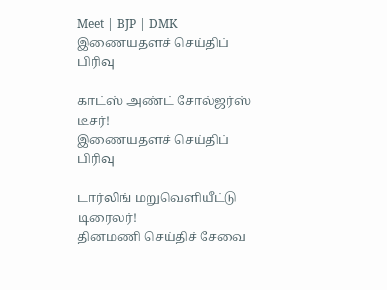Meet | BJP | DMK
இணையதளச் செய்திப் பிரிவு

காட்ஸ் அண்ட் சோல்ஜர்ஸ் டீசர்!
இணையதளச் செய்திப் பிரிவு

டார்லிங் மறுவெளியீட்டு டிரைலர்!
தினமணி செய்திச் சேவை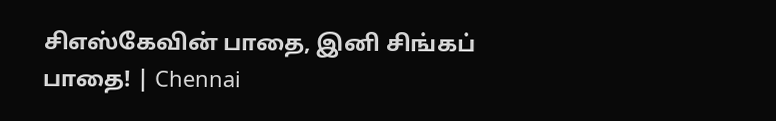சிஎஸ்கேவின் பாதை, இனி சிங்கப் பாதை! | Chennai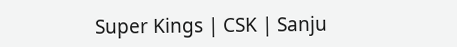Super Kings | CSK | Sanju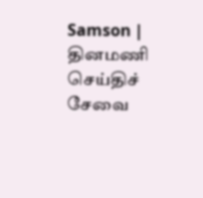Samson |
தினமணி செய்திச் சேவை